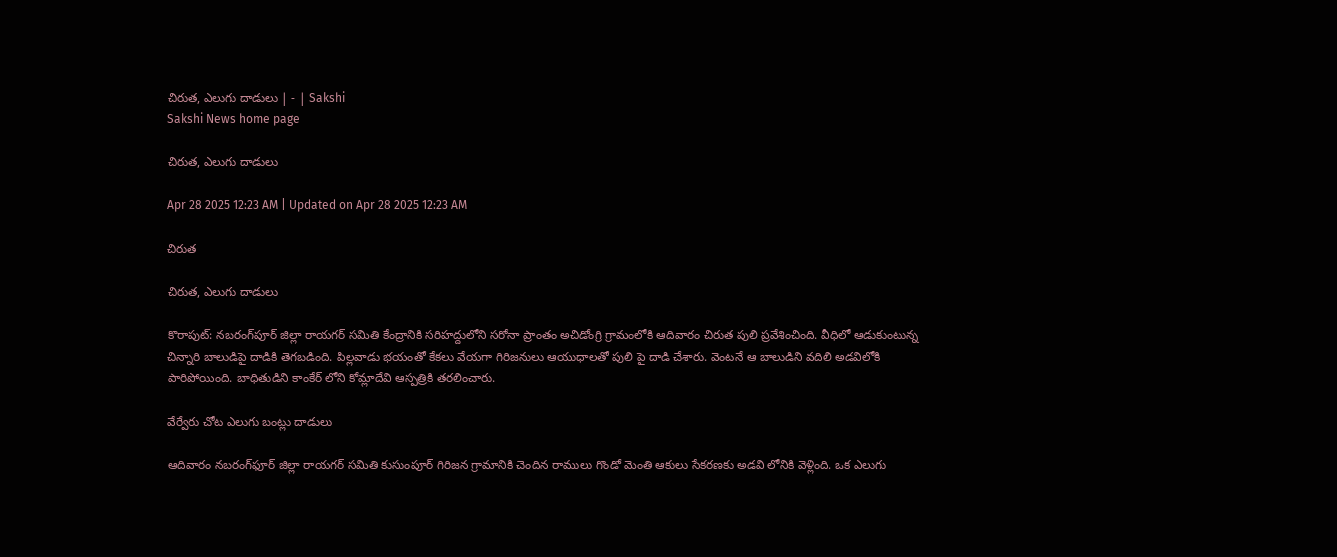చిరుత, ఎలుగు దాడులు | - | Sakshi
Sakshi News home page

చిరుత, ఎలుగు దాడులు

Apr 28 2025 12:23 AM | Updated on Apr 28 2025 12:23 AM

చిరుత

చిరుత, ఎలుగు దాడులు

కొరాపుట్‌: నబరంగ్‌పూర్‌ జిల్లా రాయగర్‌ సమితి కేంద్రానికి సరిహద్దులోని సరోనా ప్రాంతం అచిడోంగ్రి గ్రామంలోకి ఆదివారం చిరుత పులి ప్రవేశించింది. వీధిలో ఆడుకుంటున్న చిన్నారి బాలుడిపై దాడికి తెగబడింది. పిల్లవాడు భయంతో కేకలు వేయగా గిరిజనులు ఆయుధాలతో పులి పై దాడి చేశారు. వెంటనే ఆ బాలుడిని వదిలి అడవిలోకి పారిపోయింది. బాధితుడిని కాంకేర్‌ లోని కోమ్లాదేవి ఆస్పత్రికి తరలించారు.

వేర్వేరు చోట ఎలుగు బంట్లు దాడులు

ఆదివారం నబరంగ్‌ఫూర్‌ జిల్లా రాయగర్‌ సమితి కుసుంపూర్‌ గిరిజన గ్రామానికి చెందిన రాములు గొండో మెంతి ఆకులు సేకరణకు అడవి లోనికి వెళ్లింది. ఒక ఎలుగు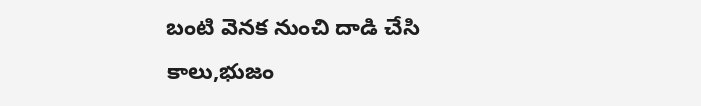బంటి వెనక నుంచి దాడి చేసి కాలు,భుజం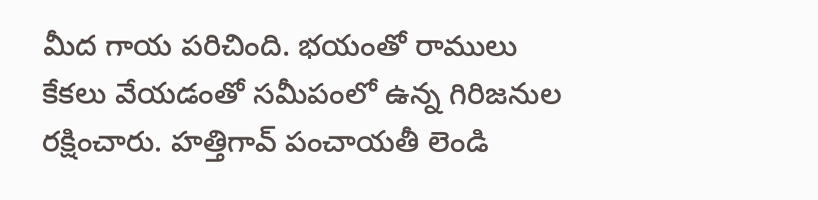మీద గాయ పరిచింది. భయంతో రాములు కేకలు వేయడంతో సమీపంలో ఉన్న గిరిజనుల రక్షించారు. హత్తిగావ్‌ పంచాయతీ లెండి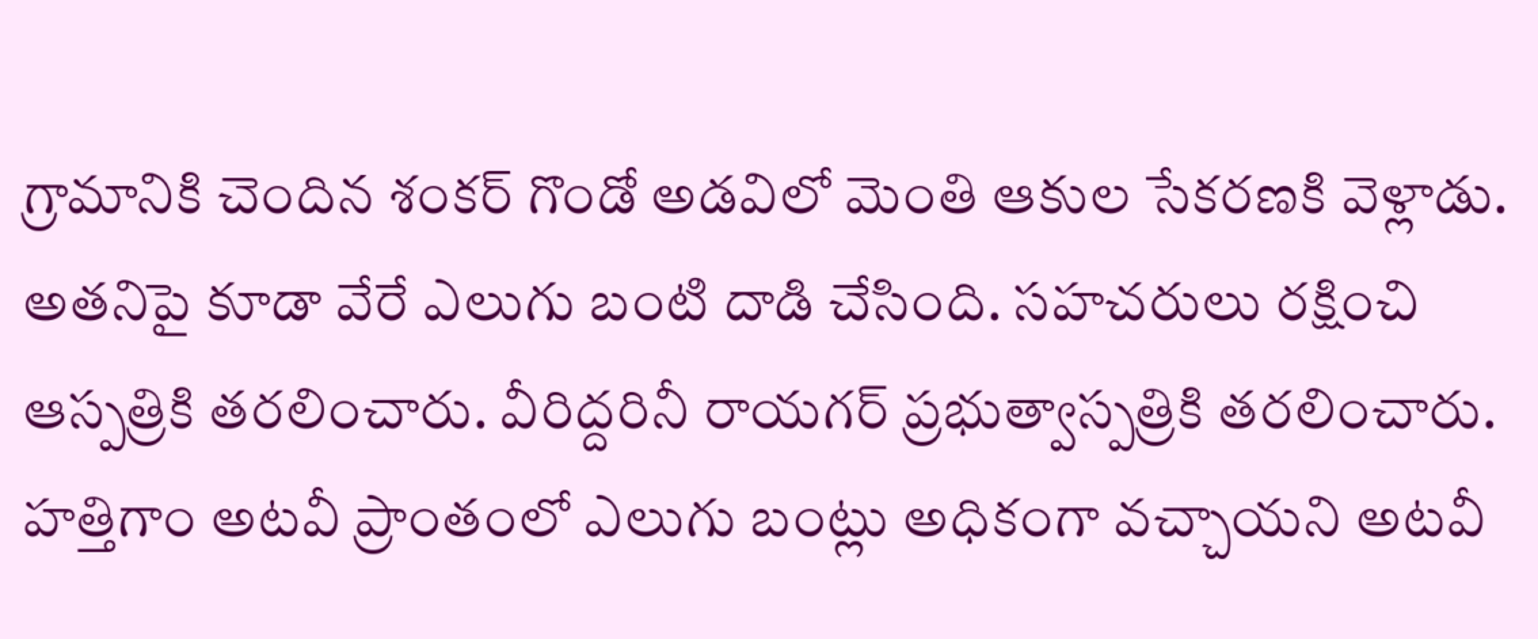గ్రామానికి చెందిన శంకర్‌ గొండో అడవిలో మెంతి ఆకుల సేకరణకి వెళ్లాడు. అతనిపై కూడా వేరే ఎలుగు బంటి దాడి చేసింది. సహచరులు రక్షించి ఆస్పత్రికి తరలించారు. వీరిద్దరినీ రాయగర్‌ ప్రభుత్వాస్పత్రికి తరలించారు. హత్తిగాం అటవీ ప్రాంతంలో ఎలుగు బంట్లు అధికంగా వచ్చాయని అటవీ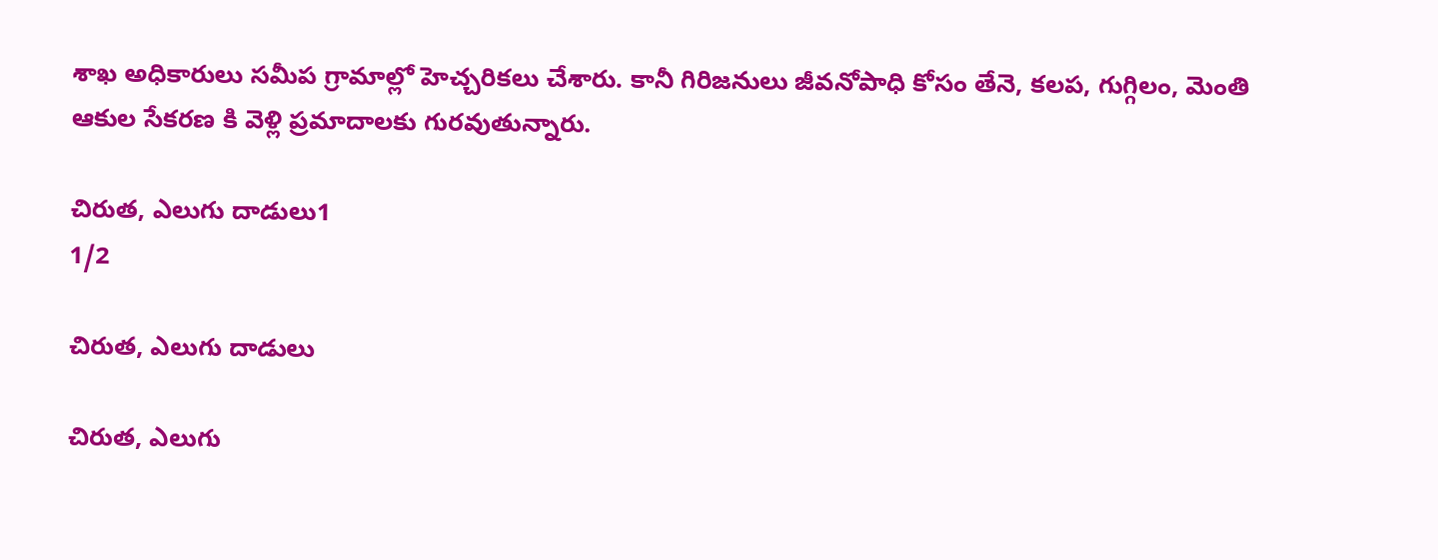శాఖ అధికారులు సమీప గ్రామాల్లో హెచ్చరికలు చేశారు. కానీ గిరిజనులు జీవనోపాధి కోసం తేనె, కలప, గుగ్గిలం, మెంతి ఆకుల సేకరణ కి వెళ్లి ప్రమాదాలకు గురవుతున్నారు.

చిరుత, ఎలుగు దాడులు1
1/2

చిరుత, ఎలుగు దాడులు

చిరుత, ఎలుగు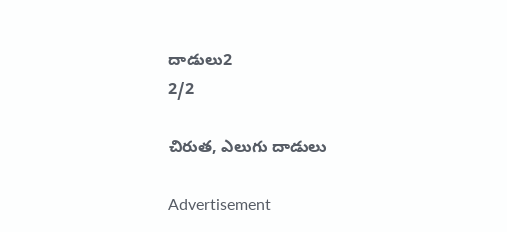దాడులు2
2/2

చిరుత, ఎలుగు దాడులు

Advertisement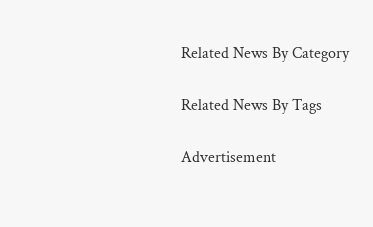Related News By Category

Related News By Tags

Advertisement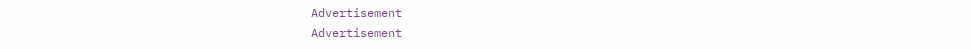Advertisement
Advertisement